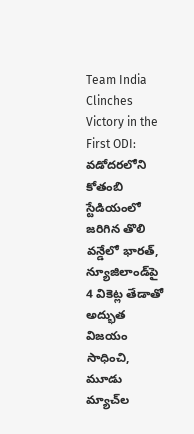Team India Clinches Victory in the First ODI: వడోదరలోని కోతంబి స్టేడియంలో జరిగిన తొలి వన్డేలో భారత్, న్యూజిలాండ్‌పై 4 వికెట్ల తేడాతో అద్భుత విజయం సాధించి, మూడు మ్యాచ్‌ల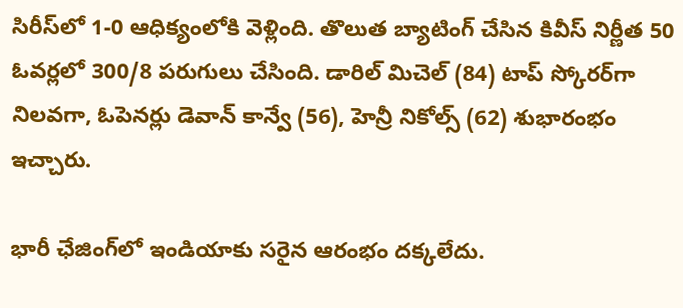సిరీస్‌లో 1-0 ఆధిక్యంలోకి వెళ్లింది. తొలుత బ్యాటింగ్ చేసిన కివీస్ నిర్ణీత 50 ఓవర్లలో 300/8 పరుగులు చేసింది. డారిల్ మిచెల్ (84) టాప్ స్కోరర్‌గా నిలవగా, ఓపెనర్లు డెవాన్ కాన్వే (56), హెన్రీ నికోల్స్ (62) శుభారంభం ఇచ్చారు.

భారీ ఛేజింగ్‌‌‌‌లో ఇండియాకు సరైన ఆరంభం దక్కలేదు.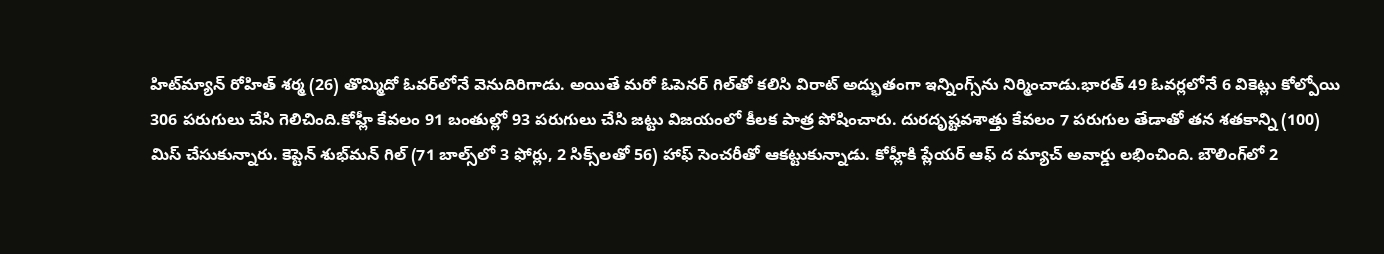హిట్‌‌‌‌మ్యాన్‌‌‌‌ రోహిత్‌‌‌‌ శర్మ (26) తొమ్మిదో ఓవర్‌‌‌‌లోనే వెనుదిరిగాడు. అయితే మరో ఓపెనర్‌‌‌‌ గిల్‌‌‌‌తో కలిసి విరాట్‌‌‌‌ అద్భుతంగా ఇన్నింగ్స్‌‌‌‌ను నిర్మించాడు.భారత్ 49 ఓవర్లలోనే 6 వికెట్లు కోల్పోయి 306 పరుగులు చేసి గెలిచింది.కోహ్లీ కేవలం 91 బంతుల్లో 93 పరుగులు చేసి జట్టు విజయంలో కీలక పాత్ర పోషించారు. దురదృష్టవశాత్తు కేవలం 7 పరుగుల తేడాతో తన శతకాన్ని (100) మిస్ చేసుకున్నారు. కెప్టెన్‌‌‌‌ శుభ్‌‌‌‌మన్‌‌‌‌ గిల్‌‌‌‌ (71 బాల్స్‌‌‌‌లో 3 ఫోర్లు, 2 సిక్స్‌‌‌‌లతో 56) హాఫ్ సెంచరీతో ఆకట్టుకున్నాడు. కోహ్లీకి ప్లేయర్‌‌‌‌ ఆఫ్‌‌‌‌ ద మ్యాచ్‌ అవార్డు లభించింది. బౌలింగ్‌లో 2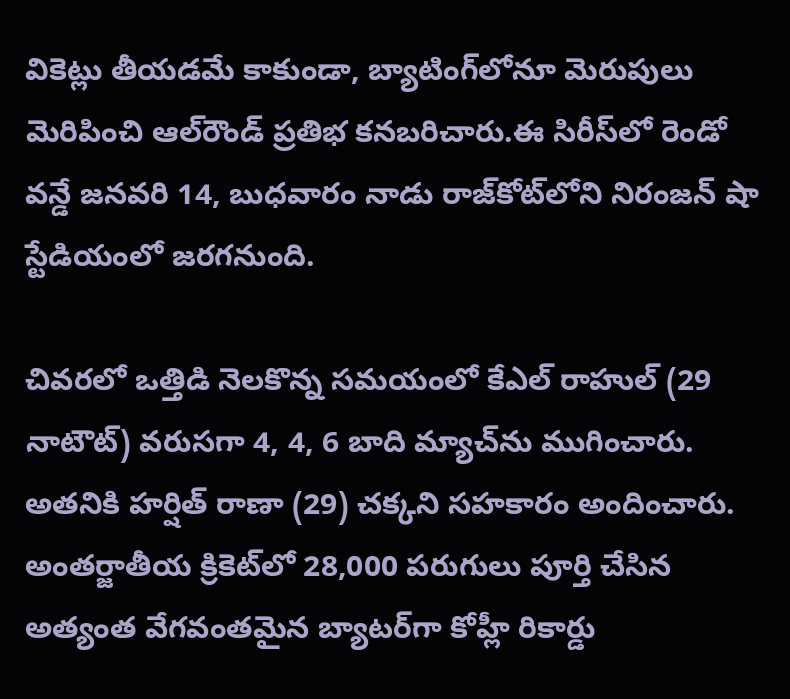వికెట్లు తీయడమే కాకుండా, బ్యాటింగ్‌లోనూ మెరుపులు మెరిపించి ఆల్‌రౌండ్ ప్రతిభ కనబరిచారు.ఈ సిరీస్‌లో రెండో వన్డే జనవరి 14, బుధవారం నాడు రాజ్‌కోట్‌లోని నిరంజన్ షా స్టేడియంలో జరగనుంది.

చివరలో ఒత్తిడి నెలకొన్న సమయంలో కేఎల్ రాహుల్ (29 నాటౌట్) వరుసగా 4, 4, 6 బాది మ్యాచ్‌ను ముగించారు. అతనికి హర్షిత్ రాణా (29) చక్కని సహకారం అందించారు. అంతర్జాతీయ క్రికెట్‌లో 28,000 పరుగులు పూర్తి చేసిన అత్యంత వేగవంతమైన బ్యాటర్‌గా కోహ్లీ రికార్డు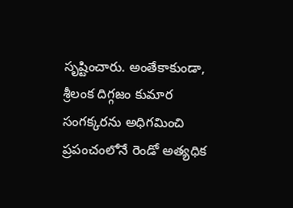సృష్టించారు. అంతేకాకుండా, శ్రీలంక దిగ్గజం కుమార సంగక్కరను అధిగమించి ప్రపంచంలోనే రెండో అత్యధిక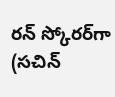రన్ స్కోరర్‌గా (సచిన్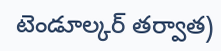టెండూల్కర్ తర్వాత)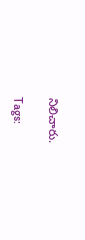నిలిచారు.

Tags: